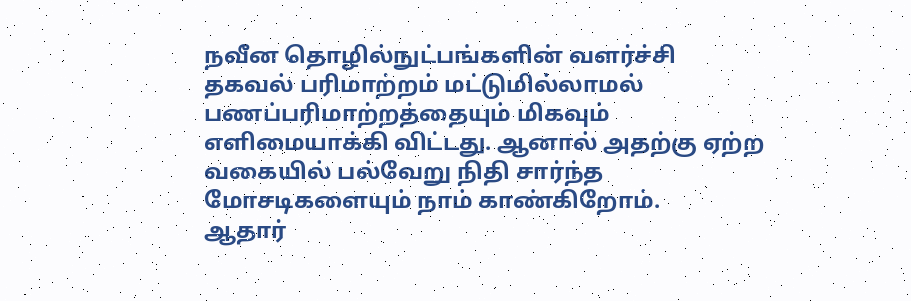நவீன தொழில்நுட்பங்களின் வளர்ச்சி தகவல் பரிமாற்றம் மட்டுமில்லாமல் பணப்பரிமாற்றத்தையும் மிகவும் எளிமையாக்கி விட்டது. ஆனால் அதற்கு ஏற்ற வகையில் பல்வேறு நிதி சார்ந்த மோசடிகளையும் நாம் காண்கிறோம்.
ஆதார்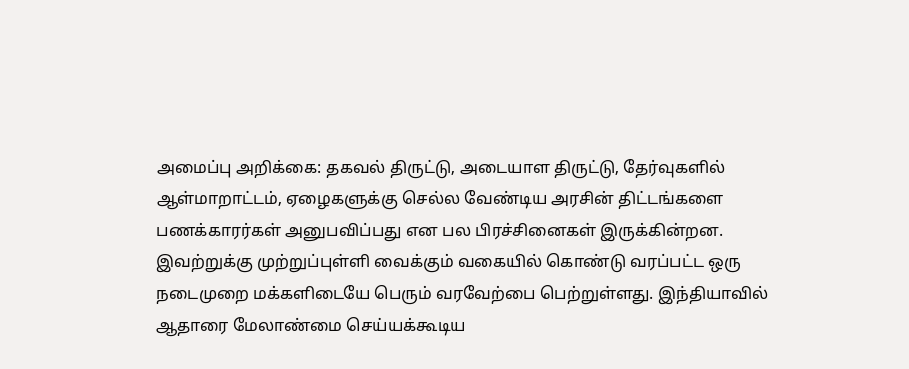அமைப்பு அறிக்கை: தகவல் திருட்டு, அடையாள திருட்டு, தேர்வுகளில் ஆள்மாறாட்டம், ஏழைகளுக்கு செல்ல வேண்டிய அரசின் திட்டங்களை பணக்காரர்கள் அனுபவிப்பது என பல பிரச்சினைகள் இருக்கின்றன. இவற்றுக்கு முற்றுப்புள்ளி வைக்கும் வகையில் கொண்டு வரப்பட்ட ஒரு நடைமுறை மக்களிடையே பெரும் வரவேற்பை பெற்றுள்ளது. இந்தியாவில் ஆதாரை மேலாண்மை செய்யக்கூடிய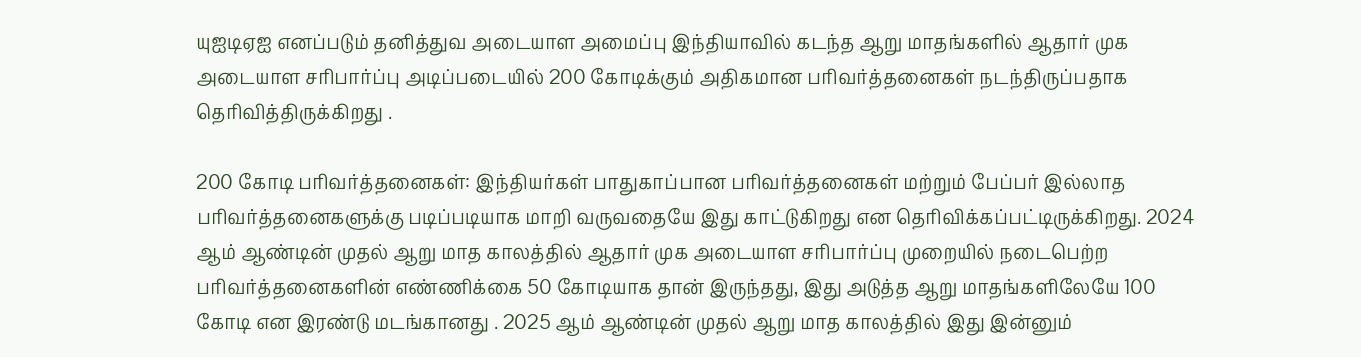யுஐடிஏஐ எனப்படும் தனித்துவ அடையாள அமைப்பு இந்தியாவில் கடந்த ஆறு மாதங்களில் ஆதார் முக அடையாள சரிபார்ப்பு அடிப்படையில் 200 கோடிக்கும் அதிகமான பரிவர்த்தனைகள் நடந்திருப்பதாக தெரிவித்திருக்கிறது .

200 கோடி பரிவர்த்தனைகள்: இந்தியர்கள் பாதுகாப்பான பரிவர்த்தனைகள் மற்றும் பேப்பர் இல்லாத பரிவர்த்தனைகளுக்கு படிப்படியாக மாறி வருவதையே இது காட்டுகிறது என தெரிவிக்கப்பட்டிருக்கிறது. 2024 ஆம் ஆண்டின் முதல் ஆறு மாத காலத்தில் ஆதார் முக அடையாள சரிபார்ப்பு முறையில் நடைபெற்ற பரிவர்த்தனைகளின் எண்ணிக்கை 50 கோடியாக தான் இருந்தது, இது அடுத்த ஆறு மாதங்களிலேயே 100 கோடி என இரண்டு மடங்கானது . 2025 ஆம் ஆண்டின் முதல் ஆறு மாத காலத்தில் இது இன்னும்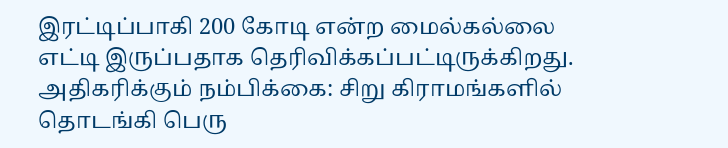இரட்டிப்பாகி 200 கோடி என்ற மைல்கல்லை எட்டி இருப்பதாக தெரிவிக்கப்பட்டிருக்கிறது.
அதிகரிக்கும் நம்பிக்கை: சிறு கிராமங்களில் தொடங்கி பெரு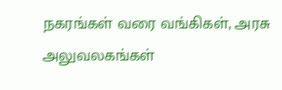நகரங்கள் வரை வங்கிகள், அரசு அலுவலகங்கள்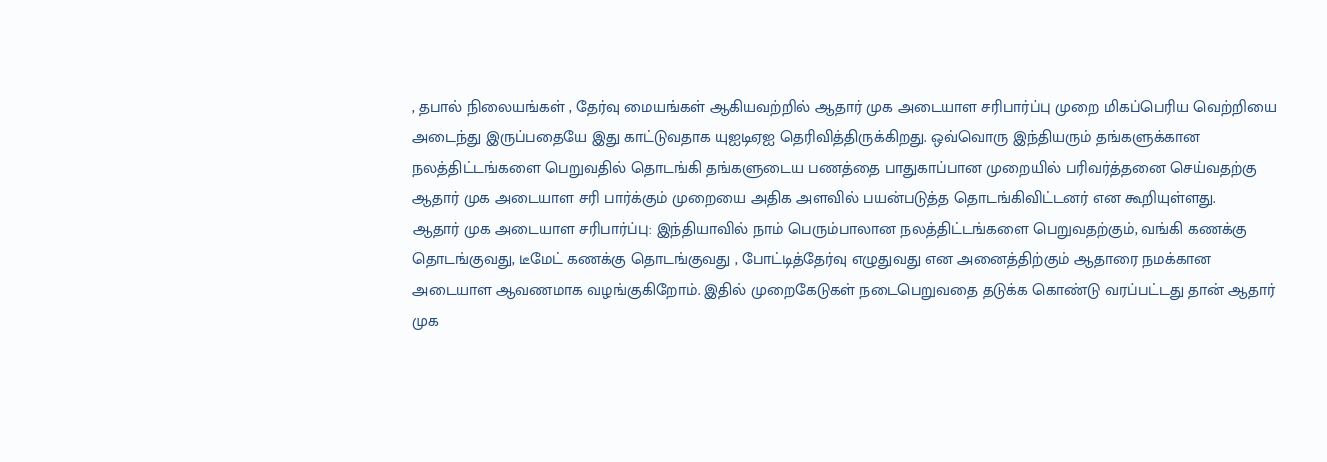, தபால் நிலையங்கள் , தேர்வு மையங்கள் ஆகியவற்றில் ஆதார் முக அடையாள சரிபார்ப்பு முறை மிகப்பெரிய வெற்றியை அடைந்து இருப்பதையே இது காட்டுவதாக யுஐடிஏஐ தெரிவித்திருக்கிறது. ஒவ்வொரு இந்தியரும் தங்களுக்கான நலத்திட்டங்களை பெறுவதில் தொடங்கி தங்களுடைய பணத்தை பாதுகாப்பான முறையில் பரிவர்த்தனை செய்வதற்கு ஆதார் முக அடையாள சரி பார்க்கும் முறையை அதிக அளவில் பயன்படுத்த தொடங்கிவிட்டனர் என கூறியுள்ளது.
ஆதார் முக அடையாள சரிபார்ப்பு: இந்தியாவில் நாம் பெரும்பாலான நலத்திட்டங்களை பெறுவதற்கும், வங்கி கணக்கு தொடங்குவது, டீமேட் கணக்கு தொடங்குவது , போட்டித்தேர்வு எழுதுவது என அனைத்திற்கும் ஆதாரை நமக்கான அடையாள ஆவணமாக வழங்குகிறோம். இதில் முறைகேடுகள் நடைபெறுவதை தடுக்க கொண்டு வரப்பட்டது தான் ஆதார் முக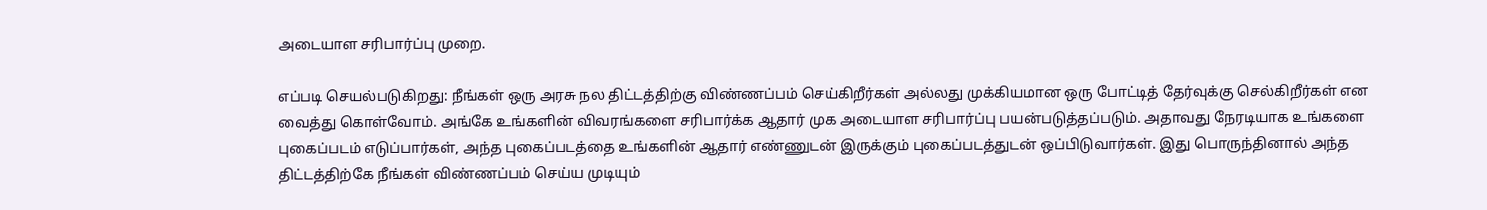அடையாள சரிபார்ப்பு முறை.

எப்படி செயல்படுகிறது: நீங்கள் ஒரு அரசு நல திட்டத்திற்கு விண்ணப்பம் செய்கிறீர்கள் அல்லது முக்கியமான ஒரு போட்டித் தேர்வுக்கு செல்கிறீர்கள் என வைத்து கொள்வோம். அங்கே உங்களின் விவரங்களை சரிபார்க்க ஆதார் முக அடையாள சரிபார்ப்பு பயன்படுத்தப்படும். அதாவது நேரடியாக உங்களை புகைப்படம் எடுப்பார்கள், அந்த புகைப்படத்தை உங்களின் ஆதார் எண்ணுடன் இருக்கும் புகைப்படத்துடன் ஒப்பிடுவார்கள். இது பொருந்தினால் அந்த திட்டத்திற்கே நீங்கள் விண்ணப்பம் செய்ய முடியும்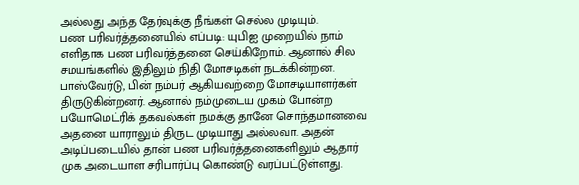அல்லது அந்த தேர்வுக்கு நீங்கள் செல்ல முடியும்.
பண பரிவர்த்தனையில் எப்படி: யுபிஐ முறையில் நாம் எளிதாக பண பரிவர்த்தனை செய்கிறோம். ஆனால் சில சமயங்களில் இதிலும் நிதி மோசடிகள் நடக்கின்றன. பாஸ்வேர்டு, பின் நம்பர் ஆகியவற்றை மோசடியாளர்கள் திருடுகின்றனர். ஆனால் நம்முடைய முகம் போன்ற பயோமெட்ரிக் தகவல்கள் நமக்கு தானே சொந்தமானவை அதனை யாராலும் திருட முடியாது அல்லவா. அதன் அடிப்படையில் தான் பண பரிவர்த்தனைகளிலும் ஆதார் முக அடையாள சரிபார்ப்பு கொண்டு வரப்பட்டுள்ளது.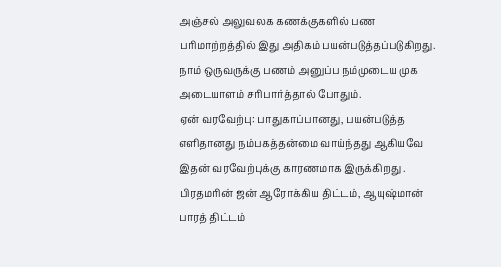அஞ்சல் அலுவலக கணக்குகளில் பண பரிமாற்றத்தில் இது அதிகம் பயன்படுத்தப்படுகிறது. நாம் ஒருவருக்கு பணம் அனுப்ப நம்முடைய முக அடையாளம் சரிபார்த்தால் போதும்.
ஏன் வரவேற்பு: பாதுகாப்பானது, பயன்படுத்த எளிதானது நம்பகத்தன்மை வாய்ந்தது ஆகியவே இதன் வரவேற்புக்கு காரணமாக இருக்கிறது . பிரதமரின் ஜன் ஆரோக்கிய திட்டம், ஆயுஷ்மான் பாரத் திட்டம்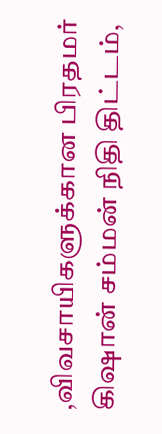,விவசாயிகளுக்கான பிரதமர் கிஷான் சம்மன் நிதி திட்டம்,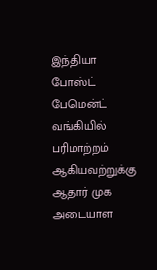இந்தியா போஸ்ட் பேமென்ட் வங்கியில் பரிமாற்றம் ஆகியவற்றுக்கு ஆதார் முக அடையாள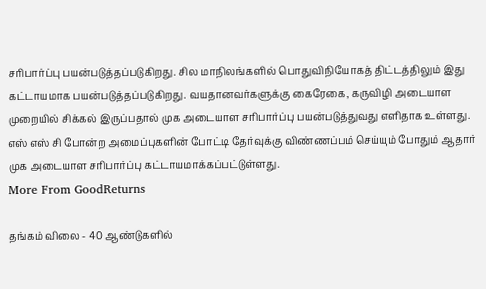சரிபார்ப்பு பயன்படுத்தப்படுகிறது. சில மாநிலங்களில் பொதுவிநியோகத் திட்டத்திலும் இது கட்டாயமாக பயன்படுத்தப்படுகிறது. வயதானவர்களுக்கு கைரேகை, கருவிழி அடையாள முறையில் சிக்கல் இருப்பதால் முக அடையாள சரிபார்ப்பு பயன்படுத்துவது எளிதாக உள்ளது. எஸ் எஸ் சி போன்ற அமைப்புகளின் போட்டி தேர்வுக்கு விண்ணப்பம் செய்யும் போதும் ஆதார் முக அடையாள சரிபார்ப்பு கட்டாயமாக்கப்பட்டுள்ளது.
More From GoodReturns

தங்கம் விலை - 40 ஆண்டுகளில்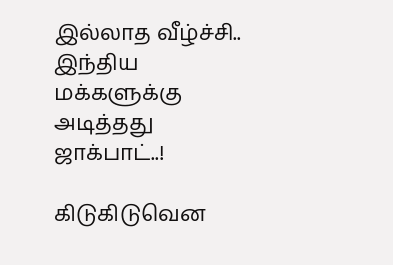இல்லாத வீழ்ச்சி.. இந்திய மக்களுக்கு அடித்தது ஜாக்பாட்..!

கிடுகிடுவென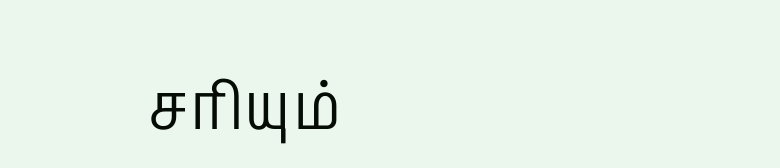சரியும்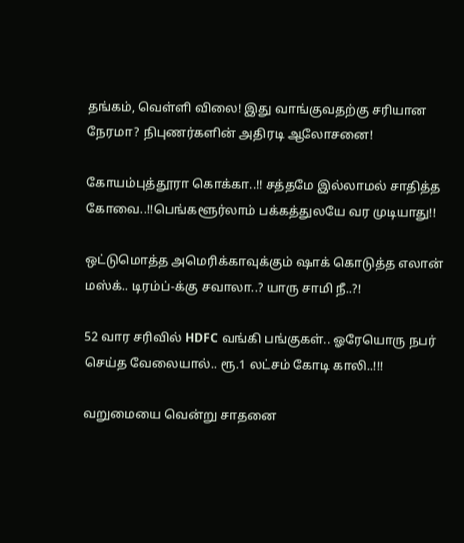தங்கம், வெள்ளி விலை! இது வாங்குவதற்கு சரியான நேரமா? நிபுணர்களின் அதிரடி ஆலோசனை!

கோயம்புத்தூரா கொக்கா..!! சத்தமே இல்லாமல் சாதித்த கோவை..!!பெங்களூர்லாம் பக்கத்துலயே வர முடியாது!!

ஒட்டுமொத்த அமெரிக்காவுக்கும் ஷாக் கொடுத்த எலான் மஸ்க்.. டிரம்ப்-க்கு சவாலா..? யாரு சாமி நீ..?!

52 வார சரிவில் HDFC வங்கி பங்குகள்.. ஓரேயொரு நபர் செய்த வேலையால்.. ரூ.1 லட்சம் கோடி காலி..!!!

வறுமையை வென்று சாதனை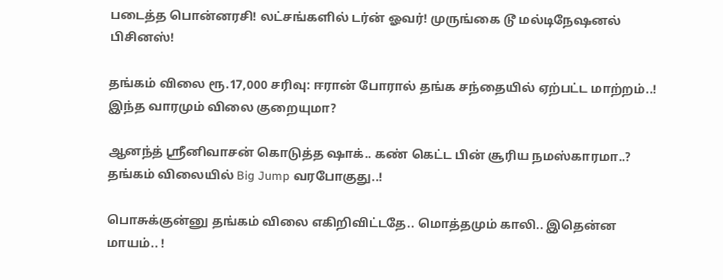படைத்த பொன்னரசி! லட்சங்களில் டர்ன் ஓவர்! முருங்கை டூ மல்டிநேஷனல் பிசினஸ்!

தங்கம் விலை ரூ.17,000 சரிவு: ஈரான் போரால் தங்க சந்தையில் ஏற்பட்ட மாற்றம்..! இந்த வாரமும் விலை குறையுமா?

ஆனந்த் ஸ்ரீனிவாசன் கொடுத்த ஷாக்.. கண் கெட்ட பின் சூரிய நமஸ்காரமா..? தங்கம் விலையில் Big Jump வரபோகுது..!

பொசுக்குன்னு தங்கம் விலை எகிறிவிட்டதே.. மொத்தமும் காலி.. இதென்ன மாயம்.. !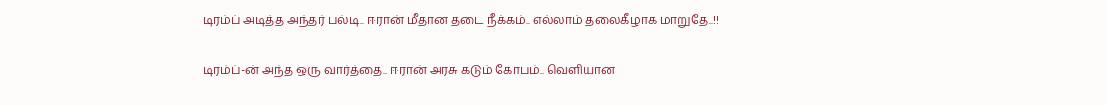டிரம்ப் அடித்த அந்தர் பல்டி.. ஈரான் மீதான தடை நீக்கம்.. எல்லாம் தலைகீழாக மாறுதே..!!

டிரம்ப்-ன் அந்த ஒரு வார்த்தை.. ஈரான் அரசு கடும் கோபம்.. வெளியான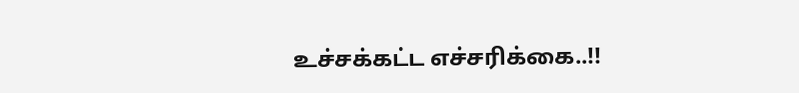உச்சக்கட்ட எச்சரிக்கை..!!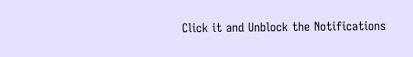Click it and Unblock the Notifications